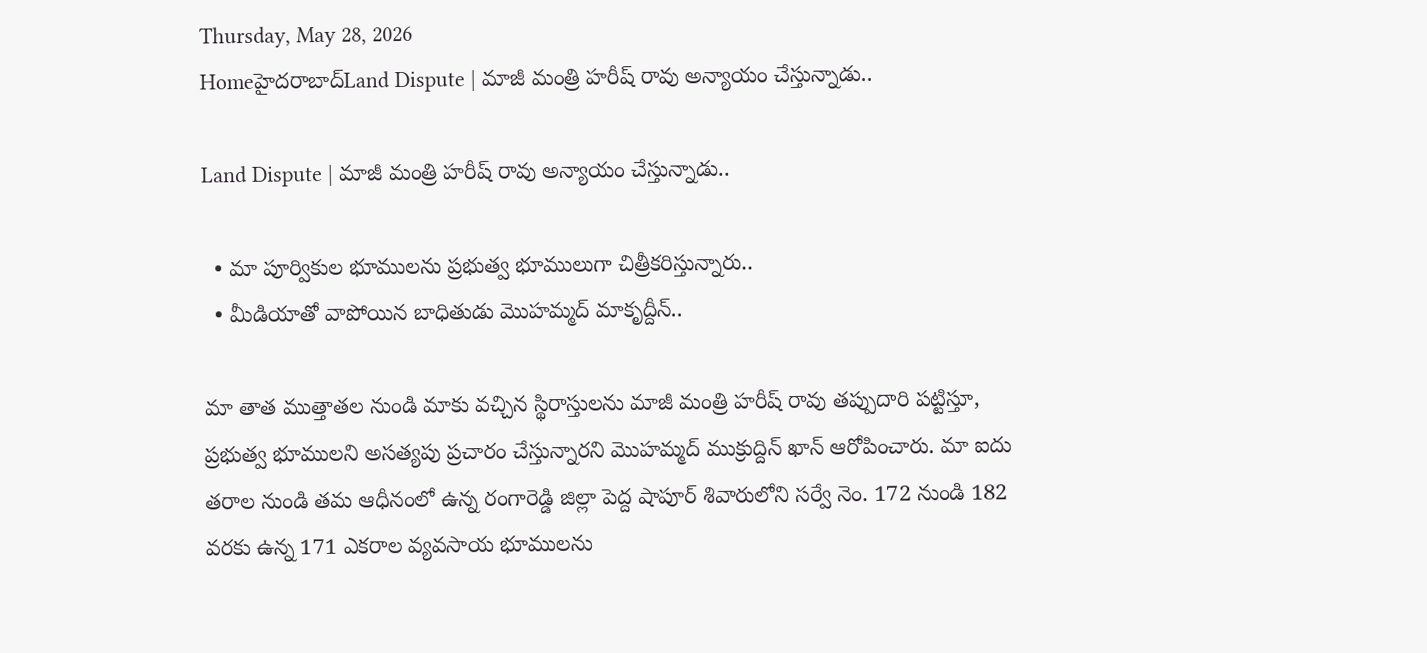Thursday, May 28, 2026
Homeహైదరాబాద్‌Land Dispute | మాజీ మంత్రి హరీష్ రావు అన్యాయం చేస్తున్నాడు..

Land Dispute | మాజీ మంత్రి హరీష్ రావు అన్యాయం చేస్తున్నాడు..

  • మా పూర్వికుల భూములను ప్రభుత్వ భూములుగా చిత్రీకరిస్తున్నారు..
  • మీడియాతో వాపోయిన బాధితుడు మొహమ్మద్ మాకృద్దీన్..

మా తాత ముత్తాతల నుండి మాకు వచ్చిన స్థిరాస్తులను మాజీ మంత్రి హరీష్ రావు తప్పుదారి పట్టిస్తూ, ప్రభుత్వ భూములని అసత్యపు ప్రచారం చేస్తున్నారని మొహమ్మద్ ముక్రుద్దిన్ ఖాన్ ఆరోపించారు. మా ఐదు తరాల నుండి తమ ఆధీనంలో ఉన్న రంగారెడ్డి జిల్లా పెద్ద షాపూర్ శివారులోని సర్వే నెం. 172 నుండి 182 వరకు ఉన్న 171 ఎకరాల వ్యవసాయ భూములను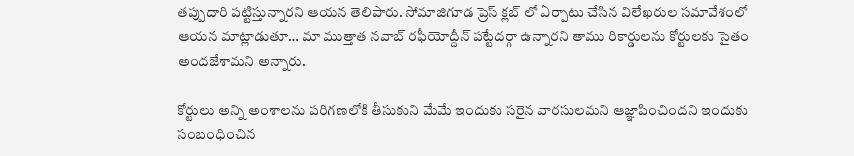తప్పుదారి పట్టిస్తున్నారని ఆయన తెలిపారు. సోమాజిగూడ ప్రెస్ క్లబ్ లో ఏర్పాటు చేసిన విలేఖరుల సమావేశంలో ఆయన మాట్లాడుతూ… మా ముత్తాత నవాబ్ రఫీయోద్దీన్ పట్టేదర్గా ఉన్నారని తాము రికార్డులను కోర్టులకు సైతం అందజేశామని అన్నారు.

కోర్టులు అన్ని అంశాలను పరిగణలోకి తీసుకుని మేమే ఇందుకు సరైన వారసులమని ఆజ్ఞాపించిందని ఇందుకు సంబంధించిన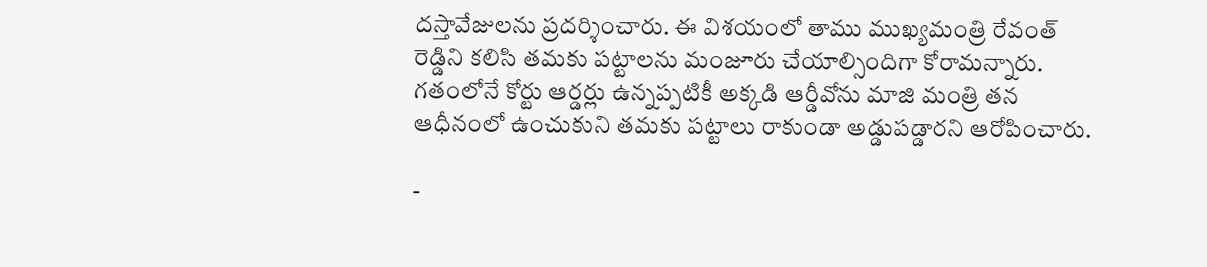దస్తావేజులను ప్రదర్శించారు. ఈ విశయంలో తాము ముఖ్యమంత్రి రేవంత్ రెడ్డిని కలిసి తమకు పట్టాలను మంజూరు చేయాల్సిందిగా కోరామన్నారు. గతంలోనే కోర్టు ఆర్డర్లు ఉన్నప్పటికీ అక్కడి ఆర్డీవోను మాజి మంత్రి తన ఆధీనంలో ఉంచుకుని తమకు పట్టాలు రాకుండా అడ్డుపడ్డారని ఆరోపించారు.

-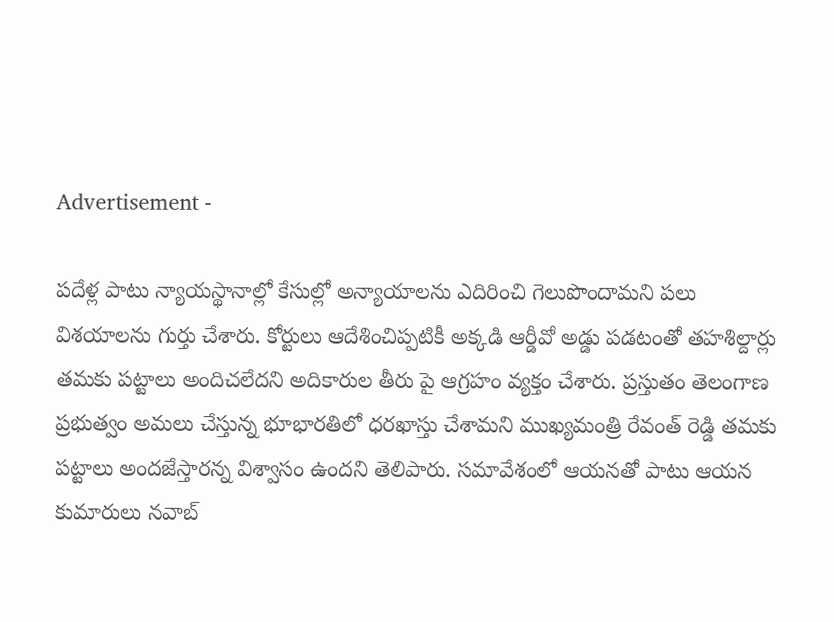Advertisement -

పదేళ్ల పాటు న్యాయస్థానాల్లో కేసుల్లో అన్యాయాలను ఎదిరించి గెలుపొందామని పలు విశయాలను గుర్తు చేశారు. కోర్టులు ఆదేశించిప్పటికీ అక్కడి ఆర్డీవో అడ్డు పడటంతో తహశిల్దార్లు తమకు పట్టాలు అందిచలేదని అదికారుల తీరు పై ఆగ్రహం వ్యక్తం చేశారు. ప్రస్తుతం తెలంగాణ ప్రభుత్వం అమలు చేస్తున్న భూభారతిలో ధరఖాస్తు చేశామని ముఖ్యమంత్రి రేవంత్ రెడ్డి తమకు పట్టాలు అందజేస్తారన్న విశ్వాసం ఉందని తెలిపారు. సమావేశంలో ఆయనతో పాటు ఆయన కుమారులు నవాబ్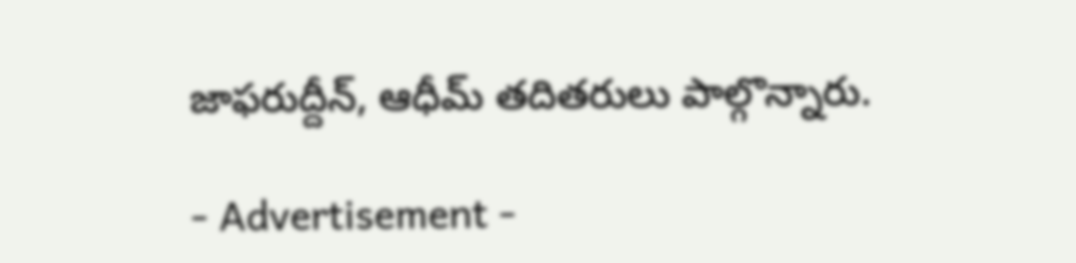జాఫరుద్దీన్, ఆధీమ్ తదితరులు పాల్గొన్నారు.

- Advertisement -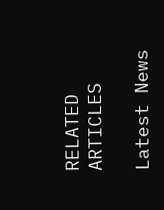RELATED ARTICLES

Latest News